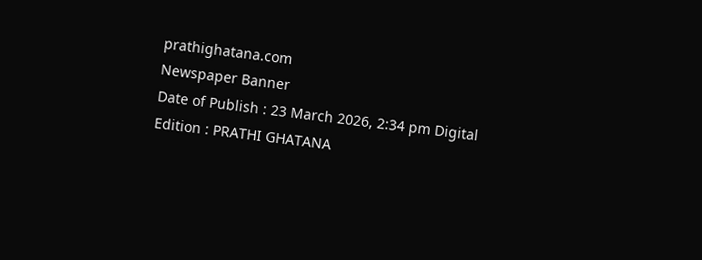prathighatana.com
Newspaper Banner
Date of Publish : 23 March 2026, 2:34 pm Digital Edition : PRATHI GHATANA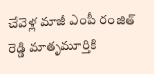చేవెళ్ల మాజీ ఎంపీ రంజిత్ రెడ్డి మాతృమూర్తికి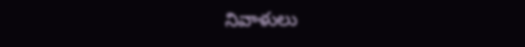నివాళులు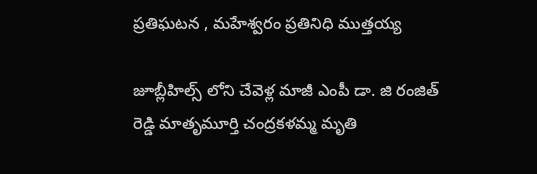ప్రతిఘటన , మహేశ్వరం ప్రతినిధి ముత్తయ్య

జూబ్లీహిల్స్ లోని చేవెళ్ల మాజీ ఎంపీ డా. జి రంజిత్ రెడ్డి మాతృమూర్తి చంద్రకళమ్మ మృతి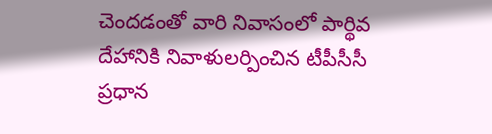చెందడంతో వారి నివాసంలో పార్థివ దేహానికి నివాళులర్పించిన టీపీసీసీ ప్రధాన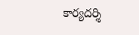కార్యదర్శి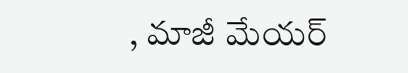, మాజీ మేయర్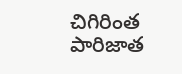చిగిరింత పారిజాత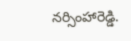నర్సింహారెడ్డి.